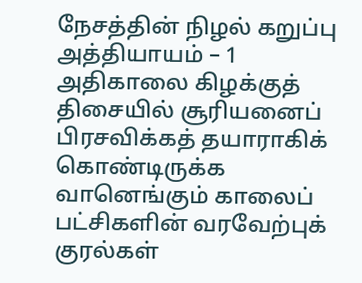நேசத்தின் நிழல் கறுப்பு
அத்தியாயம் – 1
அதிகாலை கிழக்குத் திசையில் சூரியனைப் பிரசவிக்கத் தயாராகிக் கொண்டிருக்க வானெங்கும் காலைப் பட்சிகளின் வரவேற்புக் குரல்கள்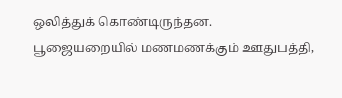ஒலித்துக் கொண்டிருந்தன.
பூஜையறையில் மணமணக்கும் ஊதுபத்தி,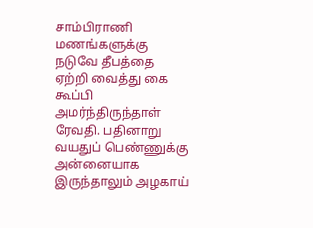சாம்பிராணி மணங்களுக்கு நடுவே தீபத்தை ஏற்றி வைத்து கை கூப்பி அமர்ந்திருந்தாள் ரேவதி. பதினாறு வயதுப் பெண்ணுக்கு அன்னையாக இருந்தாலும் அழகாய்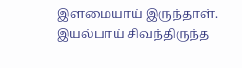இளமையாய் இருந்தாள்.
இயல்பாய் சிவந்திருந்த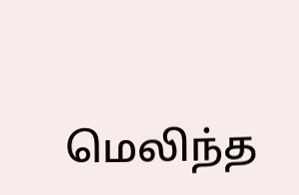மெலிந்த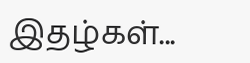இதழ்கள்...